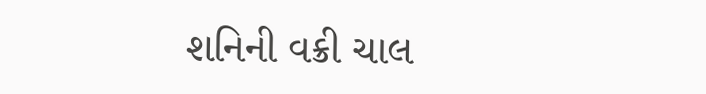શનિની વક્રી ચાલ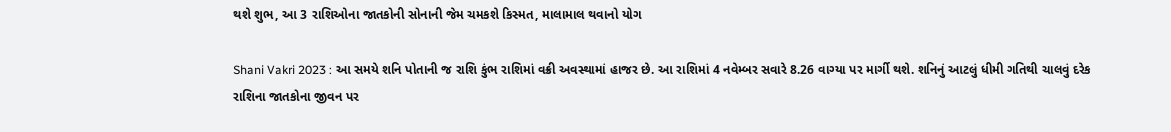થશે શુભ, આ 3 રાશિઓના જાતકોની સોનાની જેમ ચમકશે કિસ્મત, માલામાલ થવાનો યોગ

Shani Vakri 2023 : આ સમયે શનિ પોતાની જ રાશિ કુંભ રાશિમાં વક્રી અવસ્થામાં હાજર છે. આ રાશિમાં 4 નવેમ્બર સવારે 8.26 વાગ્યા પર માર્ગી થશે. શનિનું આટલું ધીમી ગતિથી ચાલવું દરેક રાશિના જાતકોના જીવન પર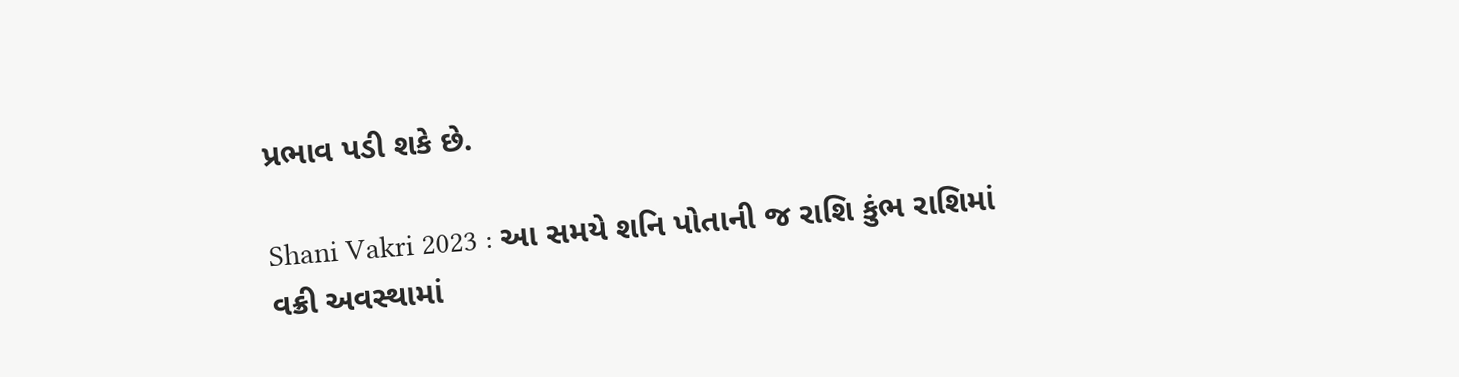પ્રભાવ પડી શકે છે.

Shani Vakri 2023 : આ સમયે શનિ પોતાની જ રાશિ કુંભ રાશિમાં વક્રી અવસ્થામાં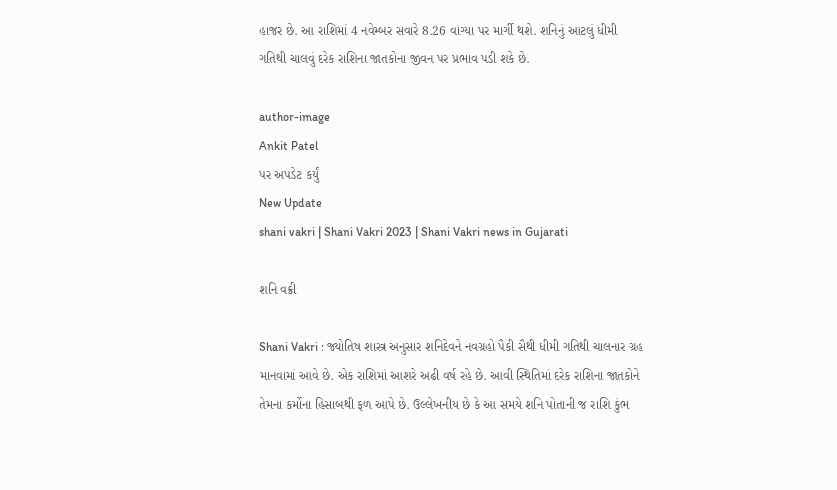હાજર છે. આ રાશિમાં 4 નવેમ્બર સવારે 8.26 વાગ્યા પર માર્ગી થશે. શનિનું આટલું ધીમી ગતિથી ચાલવું દરેક રાશિના જાતકોના જીવન પર પ્રભાવ પડી શકે છે.

author-image
Ankit Patel
પર અપડેટ કર્યું
New Update
shani vakri | Shani Vakri 2023 | Shani Vakri news in Gujarati

શનિ વક્રી

Shani Vakri : જ્યોતિષ શાસ્ત્ર અનુસાર શનિદેવને નવગ્રહો પૈકી સૈથી ધીમી ગતિથી ચાલનાર ગ્રહ માનવામાં આવે છે. એક રાશિમાં આશરે અઢી વર્ષ રહે છે. આવી સ્થિતિમાં દરેક રાશિના જાતકોને તેમના કર્મોના હિસાબથી ફળ આપે છે. ઉલ્લેખનીય છે કે આ સમયે શનિ પોતાની જ રાશિ કુંભ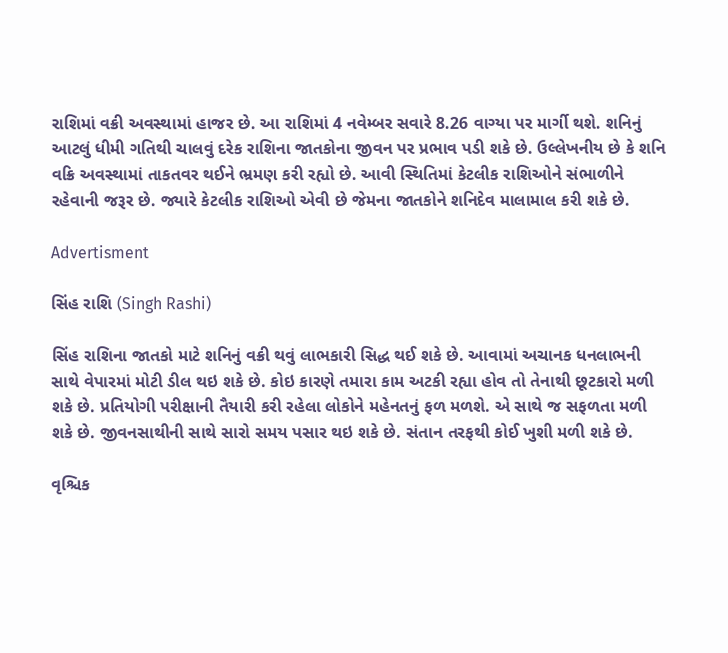રાશિમાં વક્રી અવસ્થામાં હાજર છે. આ રાશિમાં 4 નવેમ્બર સવારે 8.26 વાગ્યા પર માર્ગી થશે. શનિનું આટલું ધીમી ગતિથી ચાલવું દરેક રાશિના જાતકોના જીવન પર પ્રભાવ પડી શકે છે. ઉલ્લેખનીય છે કે શનિ વક્રિ અવસ્થામાં તાકતવર થઈને ભ્રમણ કરી રહ્યો છે. આવી સ્થિતિમાં કેટલીક રાશિઓને સંભાળીને રહેવાની જરૂર છે. જ્યારે કેટલીક રાશિઓ એવી છે જેમના જાતકોને શનિદેવ માલામાલ કરી શકે છે.

Advertisment

સિંહ રાશિ (Singh Rashi)

સિંહ રાશિના જાતકો માટે શનિનું વક્રી થવું લાભકારી સિદ્ધ થઈ શકે છે. આવામાં અચાનક ધનલાભની સાથે વેપારમાં મોટી ડીલ થઇ શકે છે. કોઇ કારણે તમારા કામ અટકી રહ્યા હોવ તો તેનાથી છૂટકારો મળી શકે છે. પ્રતિયોગી પરીક્ષાની તૈયારી કરી રહેલા લોકોને મહેનતનું ફળ મળશે. એ સાથે જ સફળતા મળી શકે છે. જીવનસાથીની સાથે સારો સમય પસાર થઇ શકે છે. સંતાન તરફથી કોઈ ખુશી મળી શકે છે.

વૃશ્ચિક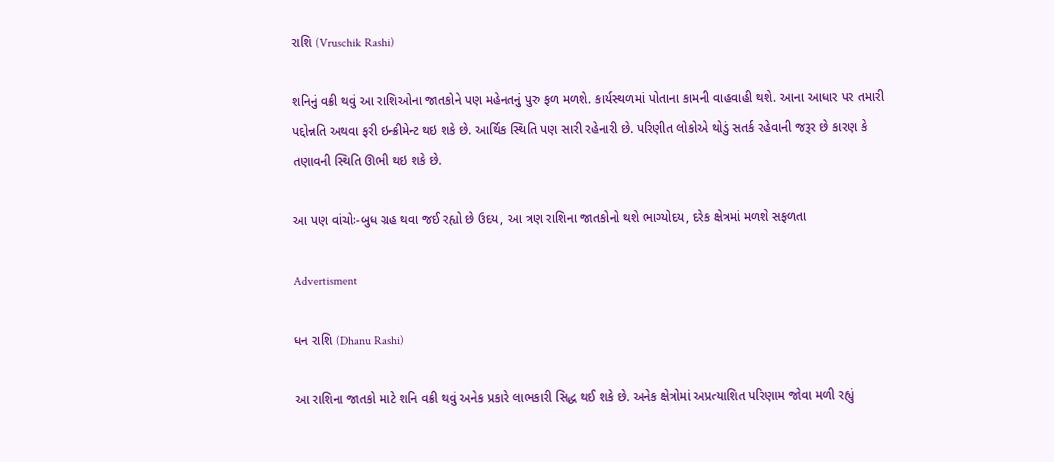રાશિ (Vruschik Rashi)

શનિનું વક્રી થવું આ રાશિઓના જાતકોને પણ મહેનતનું પુરુ ફળ મળશે. કાર્યસ્થળમાં પોતાના કામની વાહવાહી થશે. આના આધાર પર તમારી પદ્દોન્નતિ અથવા ફરી ઇન્ક્રીમેન્ટ થઇ શકે છે. આર્થિક સ્થિતિ પણ સારી રહેનારી છે. પરિણીત લોકોએ થોડું સતર્ક રહેવાની જરૂર છે કારણ કે તણાવની સ્થિતિ ઊભી થઇ શકે છે.

આ પણ વાંચોઃ-બુધ ગ્રહ થવા જઈ રહ્યો છે ઉદય, આ ત્રણ રાશિના જાતકોનો થશે ભાગ્યોદય, દરેક ક્ષેત્રમાં મળશે સફળતા

Advertisment

ધન રાશિ (Dhanu Rashi)

આ રાશિના જાતકો માટે શનિ વક્રી થવું અનેક પ્રકારે લાભકારી સિદ્ધ થઈ શકે છે. અનેક ક્ષેત્રોમાં અપ્રત્યાશિત પરિણામ જોવા મળી રહ્યું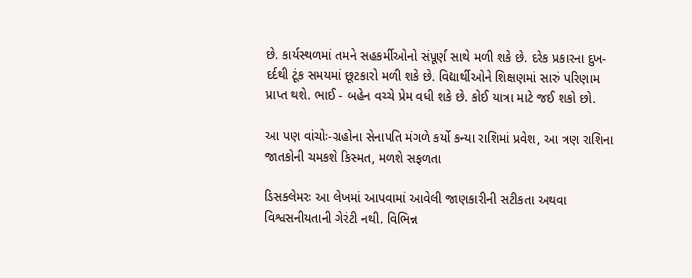છે. કાર્યસ્થળમાં તમને સહકર્મીઓનો સંપૂર્ણ સાથે મળી શકે છે. દરેક પ્રકારના દુખ-દર્દથી ટૂંક સમયમાં છૂટકારો મળી શકે છે. વિદ્યાર્થીઓને શિક્ષણમાં સારું પરિણામ પ્રાપ્ત થશે. ભાઈ - બહેન વચ્ચે પ્રેમ વધી શકે છે. કોઈ યાત્રા માટે જઈ શકો છો.

આ પણ વાંચોઃ-ગ્રહોના સેનાપતિ મંગળે કર્યો કન્યા રાશિમાં પ્રવેશ, આ ત્રણ રાશિના જાતકોની ચમકશે કિસ્મત, મળશે સફળતા

ડિસક્લેમરઃ આ લેખમાં આપવામાં આવેલી જાણકારીની સટીકતા અથવા વિશ્વસનીયતાની ગેરંટી નથી. વિભિન્ન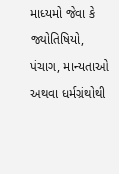માધ્યમો જેવા કે જ્યોતિષિયો, પંચાગ, માન્યતાઓ અથવા ધર્મગ્રંથોથી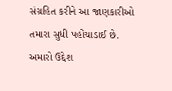સંગ્રહિત કરીને આ જાણકારીઓ તમારા સુધી પહોંચાડાઈ છે. અમારો ઉદ્દેશ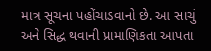માત્ર સૂચના પહોંચાડવાનો છે. આ સાચું અને સિદ્ધ થવાની પ્રામાણિકતા આપતા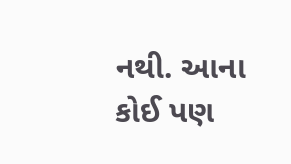નથી. આના કોઈ પણ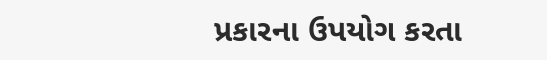પ્રકારના ઉપયોગ કરતા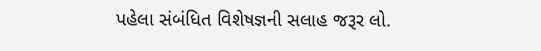પહેલા સંબંધિત વિશેષજ્ઞની સલાહ જરૂર લો.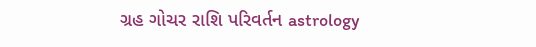ગ્રહ ગોચર રાશિ પરિવર્તન astrology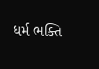ધર્મ ભક્તિ